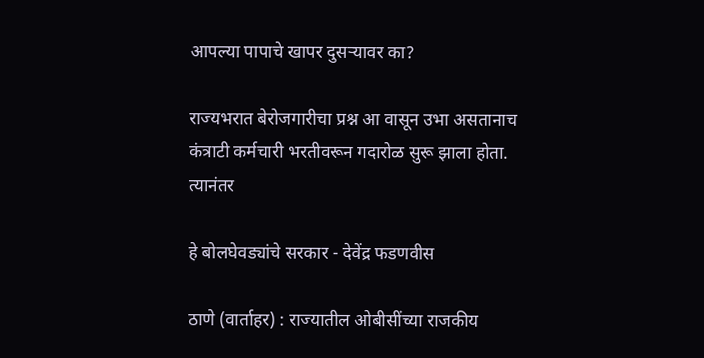आपल्या पापाचे खापर दुसऱ्यावर का?

राज्यभरात बेरोजगारीचा प्रश्न आ वासून उभा असतानाच कंत्राटी कर्मचारी भरतीवरून गदारोळ सुरू झाला होता. त्यानंतर

हे बोलघेवड्यांचे सरकार - देवेंद्र फडणवीस

ठाणे (वार्ताहर) : राज्यातील ओबीसींच्या राजकीय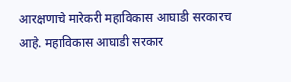आरक्षणाचे मारेकरी महाविकास आघाडी सरकारच आहे. महाविकास आघाडी सरकार